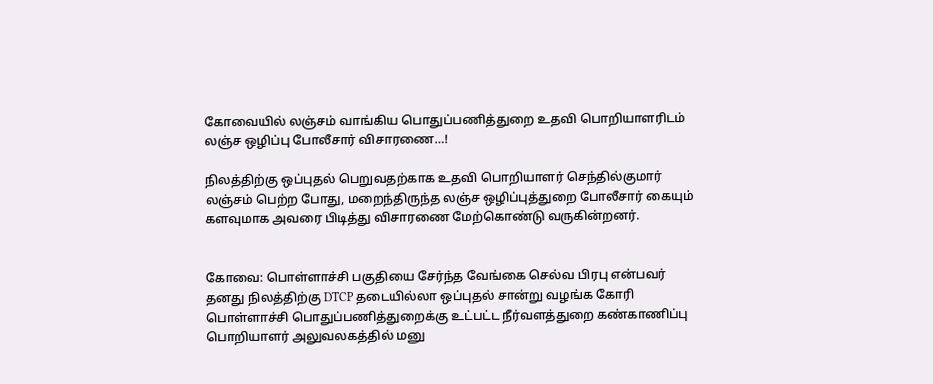கோவையில் லஞ்சம் வாங்கிய பொதுப்பணித்துறை உதவி பொறியாளரிடம் லஞ்ச ஒழிப்பு போலீசார் விசாரணை…!

நிலத்திற்கு ஒப்புதல் பெறுவதற்காக உதவி பொறியாளர் செந்தில்குமார் லஞ்சம் பெற்ற போது, மறைந்திருந்த லஞ்ச ஒழிப்புத்துறை போலீசார் கையும் களவுமாக அவரை பிடித்து விசாரணை மேற்கொண்டு வருகின்றனர்.


கோவை: பொள்ளாச்சி பகுதியை சேர்ந்த வேங்கை செல்வ பிரபு என்பவர் தனது நிலத்திற்கு DTCP தடையில்லா ஒப்புதல் சான்று வழங்க கோரி பொள்ளாச்சி பொதுப்பணித்துறைக்கு உட்பட்ட நீர்வளத்துறை கண்காணிப்பு பொறியாளர் அலுவலகத்தில் மனு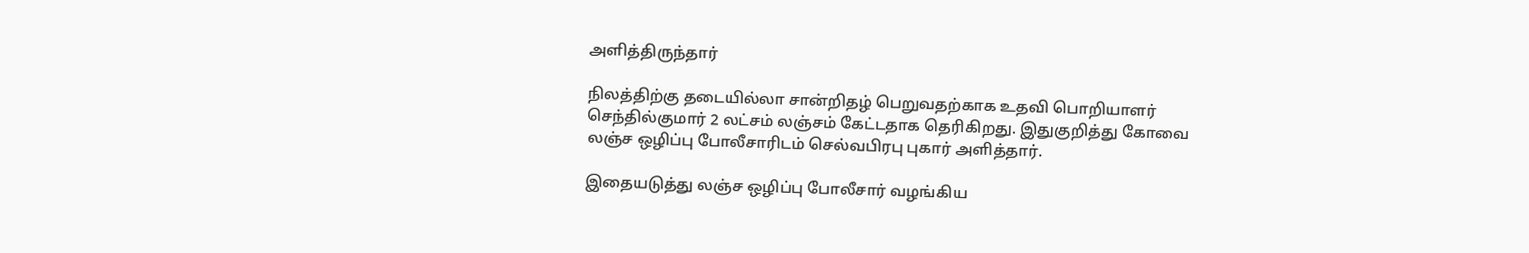அளித்திருந்தார்

நிலத்திற்கு தடையில்லா சான்றிதழ் பெறுவதற்காக உதவி பொறியாளர் செந்தில்குமார் 2 லட்சம் லஞ்சம் கேட்டதாக தெரிகிறது. இதுகுறித்து கோவை லஞ்ச ஒழிப்பு‌ போலீசாரிடம் செல்வபிரபு புகார் அளித்தார்.

இதையடுத்து லஞ்ச ஒழிப்பு போலீசார் வழங்கிய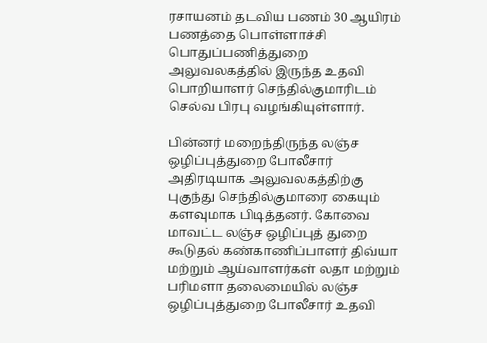ரசாயனம் தடவிய பணம் 30 ஆயிரம்‌ பணத்தை பொள்ளாச்சி பொதுப்பணித்துறை அலுவலகத்தில் இருந்த உதவி பொறியாளர் செந்தில்குமாரிடம் செல்வ பிரபு வழங்கியுள்ளார்.

பின்னர் மறைந்திருந்த லஞ்ச ஒழிப்புத்துறை போலீசார் அதிரடியாக‌ அலுவலகத்திற்கு புகுந்து செந்தில்குமாரை கையும் களவுமாக பிடித்தனர். கோவை மாவட்ட லஞ்ச ஒழிப்புத் துறை கூடுதல் கண்காணிப்பாளர் திவ்யா மற்றும் ஆய்வாளர்கள் லதா மற்றும் பரிமளா தலைமையில் லஞ்ச ஒழிப்புத்துறை போலீசார் உதவி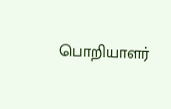பொறியாளர்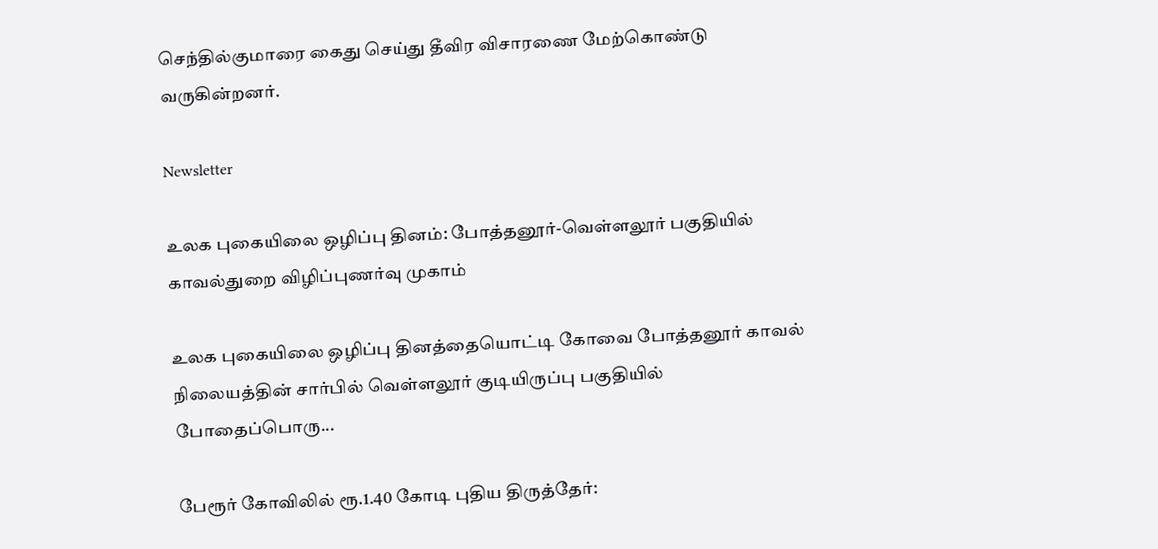செந்தில்குமாரை கைது செய்து தீவிர விசாரணை மேற்கொண்டு வருகின்றனர்.

Newsletter

உலக புகையிலை ஒழிப்பு தினம்: போத்தனூர்-வெள்ளலூர் பகுதியில் காவல்துறை விழிப்புணர்வு முகாம்

உலக புகையிலை ஒழிப்பு தினத்தையொட்டி கோவை போத்தனூர் காவல் நிலையத்தின் சார்பில் வெள்ளலூர் குடியிருப்பு பகுதியில் போதைப்பொரு...

பேரூர் கோவிலில் ரூ.1.40 கோடி புதிய திருத்தேர்: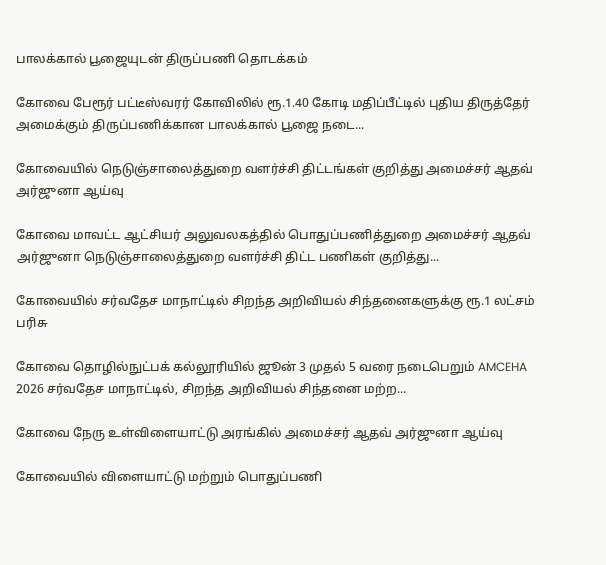பாலக்கால் பூஜையுடன் திருப்பணி தொடக்கம்

கோவை பேரூர் பட்டீஸ்வரர் கோவிலில் ரூ.1.40 கோடி மதிப்பீட்டில் புதிய திருத்தேர் அமைக்கும் திருப்பணிக்கான பாலக்கால் பூஜை நடை...

கோவையில் நெடுஞ்சாலைத்துறை வளர்ச்சி திட்டங்கள் குறித்து அமைச்சர் ஆதவ் அர்ஜுனா ஆய்வு

கோவை மாவட்ட ஆட்சியர் அலுவலகத்தில் பொதுப்பணித்துறை அமைச்சர் ஆதவ் அர்ஜுனா நெடுஞ்சாலைத்துறை வளர்ச்சி திட்ட பணிகள் குறித்து...

கோவையில் சர்வதேச மாநாட்டில் சிறந்த அறிவியல் சிந்தனைகளுக்கு ரூ.1 லட்சம் பரிசு

கோவை தொழில்நுட்பக் கல்லூரியில் ஜூன் 3 முதல் 5 வரை நடைபெறும் AMCEHA 2026 சர்வதேச மாநாட்டில், சிறந்த அறிவியல் சிந்தனை மற்ற...

கோவை நேரு உள்விளையாட்டு அரங்கில் அமைச்சர் ஆதவ் அர்ஜுனா ஆய்வு

கோவையில் விளையாட்டு மற்றும் பொதுப்பணி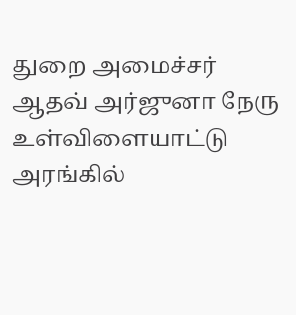துறை அமைச்சர் ஆதவ் அர்ஜுனா நேரு உள்விளையாட்டு அரங்கில்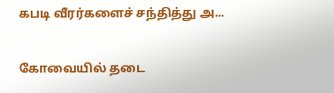கபடி வீரர்களைச் சந்தித்து அ...

கோவையில் தடை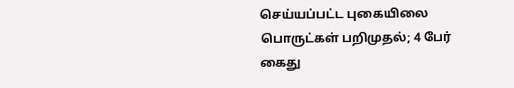செய்யப்பட்ட புகையிலை பொருட்கள் பறிமுதல்; 4 பேர் கைது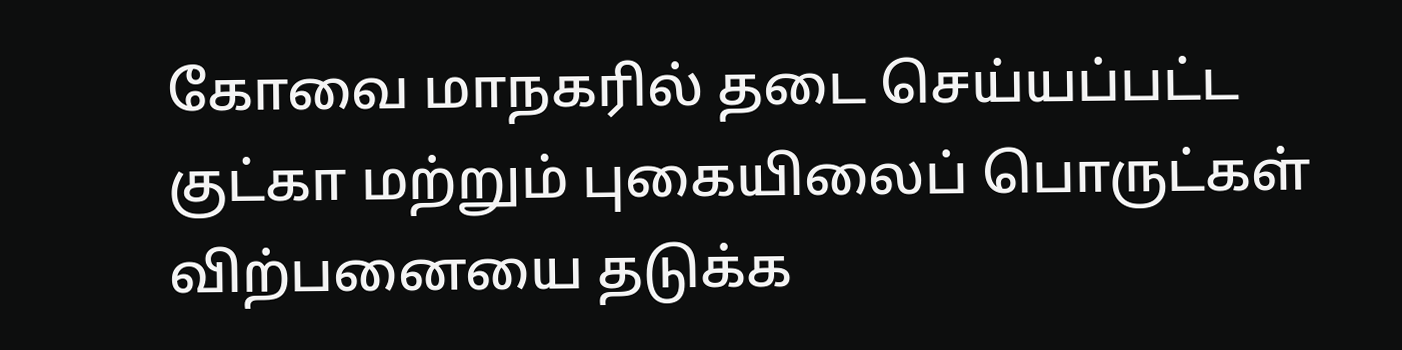கோவை மாநகரில் தடை செய்யப்பட்ட குட்கா மற்றும் புகையிலைப் பொருட்கள் விற்பனையை தடுக்க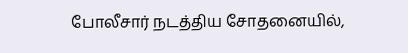போலீசார் நடத்திய சோதனையில்,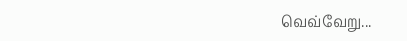வெவ்வேறு...